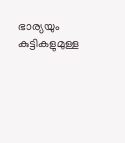ഭാര്യയും കുട്ടികളുമുള്ള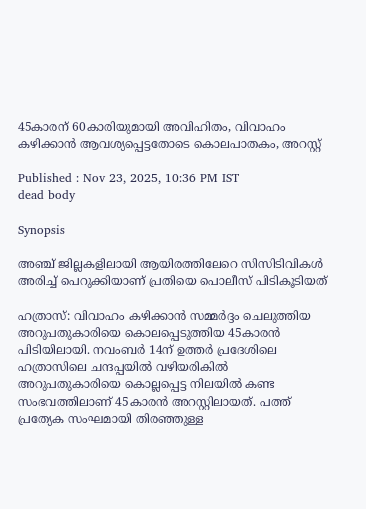45കാരന് 60കാരിയുമായി അവിഹിതം, വിവാഹം കഴിക്കാൻ ആവശ്യപ്പെട്ടതോടെ കൊലപാതകം, അറസ്റ്റ്

Published : Nov 23, 2025, 10:36 PM IST
dead body

Synopsis

അഞ്ച് ജില്ലകളിലായി ആയിരത്തിലേറെ സിസിടിവികൾ അരിച്ച് പെറുക്കിയാണ് പ്രതിയെ പൊലീസ് പിടികൂടിയത്

ഹത്രാസ്: വിവാഹം കഴിക്കാൻ സമ്മർദ്ദം ചെലുത്തിയ അറുപതുകാരിയെ കൊലപ്പെടുത്തിയ 45കാരൻ പിടിയിലായി. നവംബർ 14ന് ഉത്തർ പ്രദേശിലെ ഹത്രാസിലെ ചന്ദപ്പയിൽ വഴിയരികിൽ അറുപതുകാരിയെ കൊല്ലപ്പെട്ട നിലയിൽ കണ്ട സംഭവത്തിലാണ് 45കാരൻ അറസ്റ്റിലായത്. പത്ത് പ്രത്യേക സംഘമായി തിരഞ്ഞുള്ള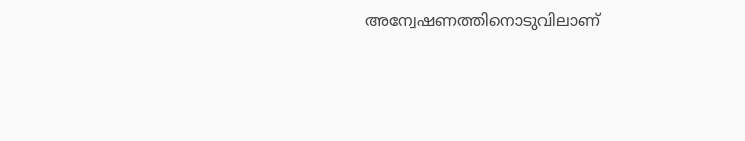അന്വേഷണത്തിനൊടുവിലാണ്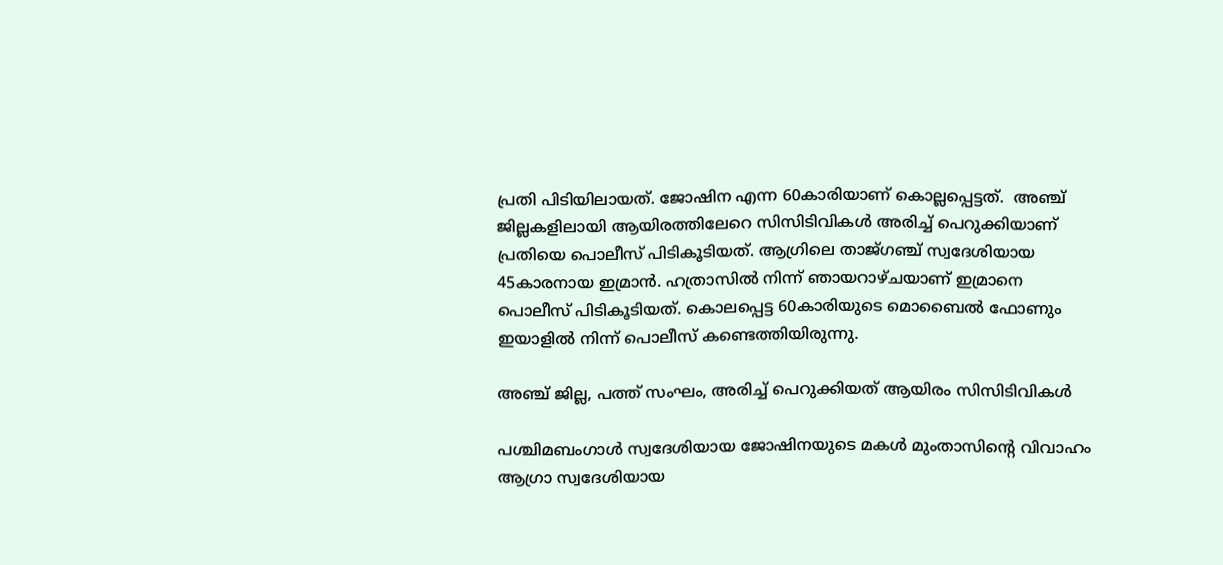പ്രതി പിടിയിലായത്. ജോഷിന എന്ന 60കാരിയാണ് കൊല്ലപ്പെട്ടത്.  അഞ്ച് ജില്ലകളിലായി ആയിരത്തിലേറെ സിസിടിവികൾ അരിച്ച് പെറുക്കിയാണ് പ്രതിയെ പൊലീസ് പിടികൂടിയത്. ആഗ്രിലെ താജ്ഗഞ്ച് സ്വദേശിയായ 45കാരനായ ഇമ്രാൻ. ഹത്രാസിൽ നിന്ന് ഞായറാഴ്ചയാണ് ഇമ്രാനെ പൊലീസ് പിടികൂടിയത്. കൊലപ്പെട്ട 60കാരിയുടെ മൊബൈൽ ഫോണും ഇയാളിൽ നിന്ന് പൊലീസ് കണ്ടെത്തിയിരുന്നു.

അഞ്ച് ജില്ല, പത്ത് സംഘം, അരിച്ച് പെറുക്കിയത് ആയിരം സിസിടിവികൾ

പശ്ചിമബംഗാള്‍ സ്വദേശിയായ ജോഷിനയുടെ മകള്‍ മുംതാസിന്റെ വിവാഹം ആഗ്രാ സ്വദേശിയായ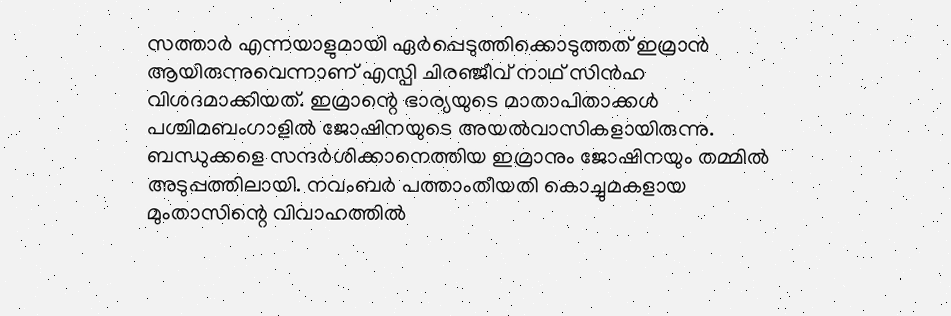സത്താര്‍ എന്നയാളുമായി ഏർപ്പെടുത്തിക്കൊടുത്തത് ഇമ്രാന്‍ ആയിരുന്നുവെന്നാണ് എസ്പി ചിരഞ്ജീവ് നാഥ് സിന്‍ഹ വിശദമാക്കിയത്. ഇമ്രാന്റെ ഭാര്യയുടെ മാതാപിതാക്കള്‍ പശ്ചിമബംഗാളില്‍ ജോഷിനയുടെ അയല്‍വാസികളായിരുന്നു. ബന്ധുക്കളെ സന്ദര്‍ശിക്കാനെത്തിയ ഇമ്രാനും ജോഷിനയും തമ്മില്‍ അടുപ്പത്തിലായി. നവംബര്‍ പത്താംതീയതി കൊച്ചുമകളായ മുംതാസിന്റെ വിവാഹത്തില്‍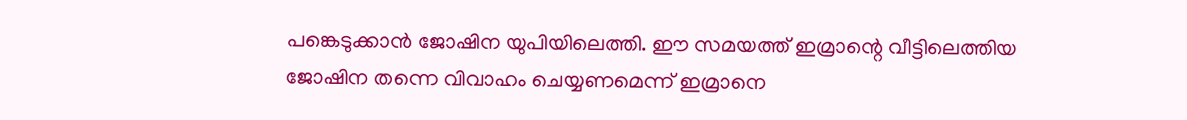പങ്കെടുക്കാന്‍ ജോഷിന യുപിയിലെത്തി. ഈ സമയത്ത് ഇമ്രാന്റെ വീട്ടിലെത്തിയ ജോഷിന തന്നെ വിവാഹം ചെയ്യണമെന്ന് ഇമ്രാനെ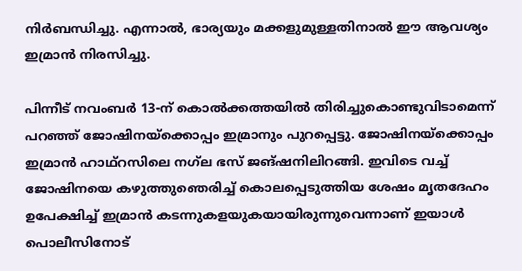നിര്‍ബന്ധിച്ചു. എന്നാല്‍, ഭാര്യയും മക്കളുമുള്ളതിനാൽ ഈ ആവശ്യം ഇമ്രാന്‍ നിരസിച്ചു.

പിന്നീട് നവംബര്‍ 13-ന് കൊല്‍ക്കത്തയില്‍ തിരിച്ചുകൊണ്ടുവിടാമെന്ന് പറഞ്ഞ് ജോഷിനയ്‌ക്കൊപ്പം ഇമ്രാനും പുറപ്പെട്ടു. ജോഷിനയ്ക്കൊപ്പം ഇമ്രാൻ ഹാഥ്‌റസിലെ നഗ്‌ല ഭസ് ജങ്ഷനിലിറങ്ങി. ഇവിടെ വച്ച് ജോഷിനയെ കഴുത്തുഞെരിച്ച് കൊലപ്പെടുത്തിയ ശേഷം മൃതദേഹം ഉപേക്ഷിച്ച് ഇമ്രാൻ കടന്നുകളയുകയായിരുന്നുവെന്നാണ് ഇയാൾ പൊലീസിനോട്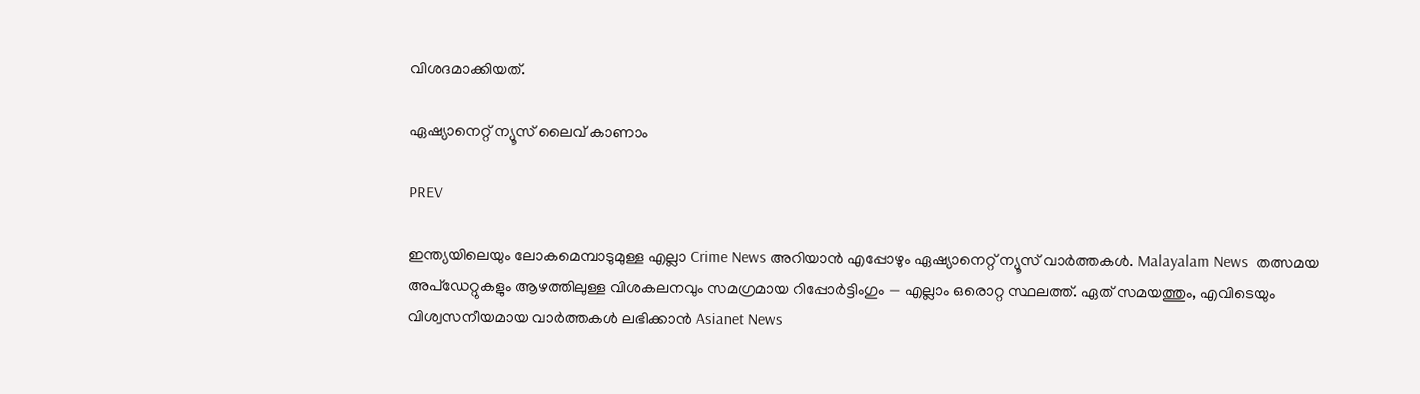വിശദമാക്കിയത്.

ഏഷ്യാനെറ്റ് ന്യൂസ് ലൈവ് കാണാം

PREV

ഇന്ത്യയിലെയും ലോകമെമ്പാടുമുള്ള എല്ലാ Crime News അറിയാൻ എപ്പോഴും ഏഷ്യാനെറ്റ് ന്യൂസ് വാർത്തകൾ. Malayalam News  തത്സമയ അപ്‌ഡേറ്റുകളും ആഴത്തിലുള്ള വിശകലനവും സമഗ്രമായ റിപ്പോർട്ടിംഗും — എല്ലാം ഒരൊറ്റ സ്ഥലത്ത്. ഏത് സമയത്തും, എവിടെയും വിശ്വസനീയമായ വാർത്തകൾ ലഭിക്കാൻ Asianet News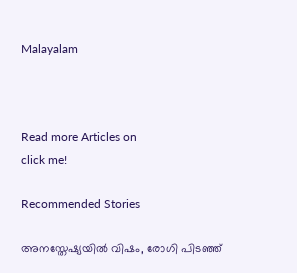Malayalam



Read more Articles on
click me!

Recommended Stories

അനസ്തേഷ്യയിൽ വിഷം, രോഗി പിടഞ്ഞ്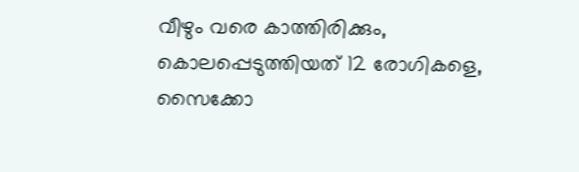വീഴും വരെ കാത്തിരിക്കും, കൊലപ്പെടുത്തിയത് 12 രോഗികളെ, സൈക്കോ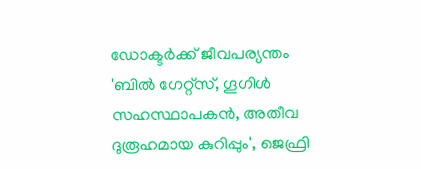ഡോക്ടർക്ക് ജീവപര്യന്തം
'ബിൽ ഗേറ്റ്സ്, ഗൂഗിൾ സഹസ്ഥാപകൻ, അതീവ ദുരൂഹമായ കുറിപ്പും', ജെഫ്രി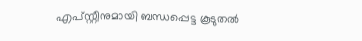എപ്സ്റ്റീനുമായി ബന്ധപ്പെട്ട കൂടുതൽ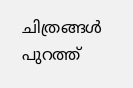ചിത്രങ്ങൾ പുറത്ത്